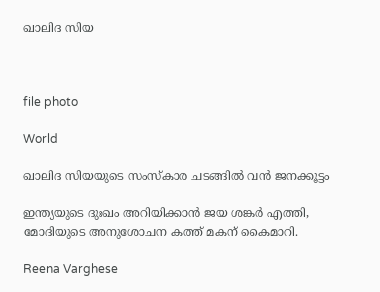ഖാലിദ സിയ



file photo

World

ഖാലിദ സിയയുടെ സംസ്കാര ചടങ്ങിൽ വൻ ജനക്കൂട്ടം

ഇന്ത്യയുടെ ദുഃഖം അറിയിക്കാൻ ജയ ശങ്കർ എത്തി, മോദിയുടെ അനുശോചന കത്ത് മകന് കൈമാറി.

Reena Varghese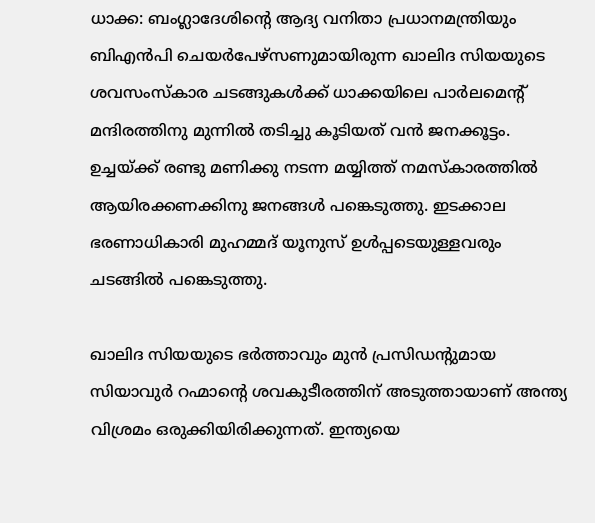ധാക്ക: ബംഗ്ലാദേശിന്‍റെ ആദ്യ വനിതാ പ്രധാനമന്ത്രിയും ബിഎൻപി ചെയർപേഴ്സണുമായിരുന്ന ഖാലിദ സിയയുടെ ശവസംസ്കാര ചടങ്ങുകൾക്ക് ധാക്കയിലെ പാർലമെന്‍റ് മന്ദിരത്തിനു മുന്നിൽ തടിച്ചു കൂടിയത് വൻ ജനക്കൂട്ടം. ഉച്ചയ്ക്ക് രണ്ടു മണിക്കു നടന്ന മയ്യിത്ത് നമസ്കാരത്തിൽ ആയിരക്കണക്കിനു ജനങ്ങൾ പങ്കെടുത്തു. ഇടക്കാല ഭരണാധികാരി മുഹമ്മദ് യൂനുസ് ഉൾപ്പടെയുള്ളവരും ചടങ്ങിൽ പങ്കെടുത്തു.

ഖാലിദ സിയയുടെ ഭർത്താവും മുൻ പ്രസിഡന്‍റുമായ സിയാവുർ റഹ്മാന്‍റെ ശവകുടീരത്തിന് അടുത്തായാണ് അന്ത്യ വിശ്രമം ഒരുക്കിയിരിക്കുന്നത്. ഇന്ത്യയെ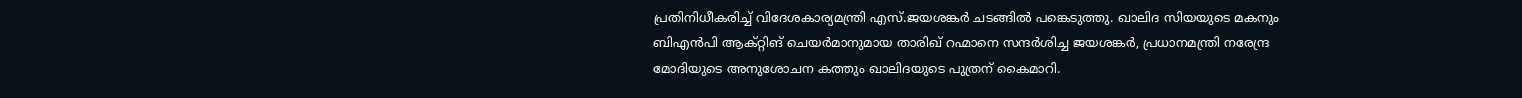പ്രതിനിധീകരിച്ച് വിദേശകാര്യമന്ത്രി എസ്.ജയശങ്കർ ചടങ്ങിൽ പങ്കെടുത്തു. ഖാലിദ സിയയുടെ മകനും ബിഎൻപി ആക്റ്റിങ് ചെയർമാനുമായ താരിഖ് റഹ്മാനെ സന്ദർശിച്ച ജയശങ്കർ, പ്രധാനമന്ത്രി നരേന്ദ്ര മോദിയുടെ അനുശോചന കത്തും ഖാലിദയുടെ പുത്രന് കൈമാറി.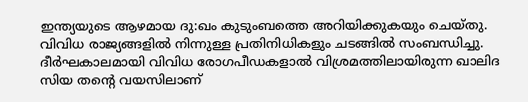ഇന്ത്യയുടെ ആഴമായ ദു:ഖം കുടുംബത്തെ അറിയിക്കുകയും ചെയ്തു. വിവിധ രാജ്യങ്ങളിൽ നിന്നുള്ള പ്രതിനിധികളും ചടങ്ങിൽ സംബന്ധിച്ചു. ദീർഘകാലമായി വിവിധ രോഗപീഡകളാൽ വിശ്രമത്തിലായിരുന്ന ഖാലിദ സിയ തന്‍റെ വയസിലാണ്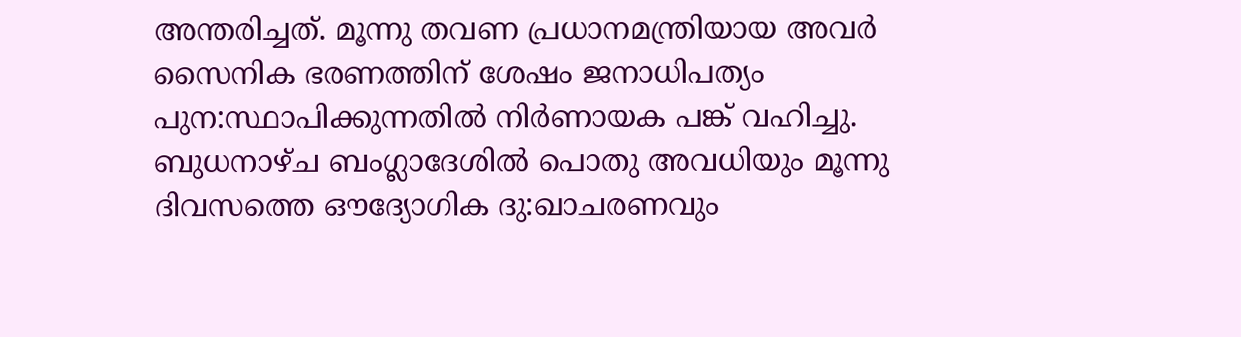അന്തരിച്ചത്. മൂന്നു തവണ പ്രധാനമന്ത്രിയായ അവർ സൈനിക ഭരണത്തിന് ശേഷം ജനാധിപത്യം പുന:സ്ഥാപിക്കുന്നതിൽ നിർണായക പങ്ക് വഹിച്ചു. ബുധനാഴ്ച ബംഗ്ലാദേശിൽ പൊതു അവധിയും മൂന്നു ദിവസത്തെ ഔദ്യോഗിക ദു:ഖാചരണവും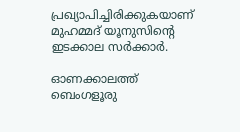പ്രഖ്യാപിച്ചിരിക്കുകയാണ് മുഹമ്മദ് യൂനുസിന്‍റെ ഇടക്കാല സർക്കാർ.

ഓണക്കാലത്ത് ബെംഗളൂരു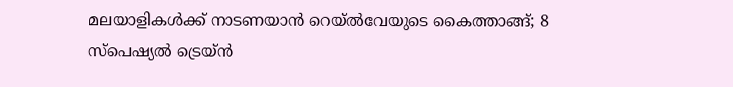മലയാളികള്‍ക്ക് നാടണയാന്‍ റെയ്ല്‍വേയുടെ കൈത്താങ്ങ്; 8 സ്‌പെഷ്യല്‍ ട്രെയ്ന്‍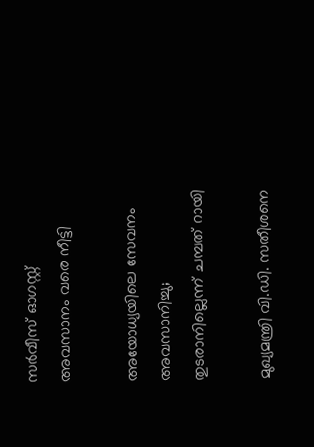സര്‍വീസ് ഓഗസ്റ്റ് അവസാനം വരെ നീട്ടി

അയോധ്യയിലെ സേവനം അവസാനിച്ചു; തുടരാനില്ലെന്ന് ചമ്പത് റായി

മുഖ്യമന്ത്രി വി.ഡി. സതീശനെ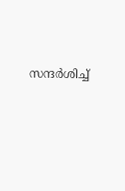സന്ദര്‍ശിച്ച്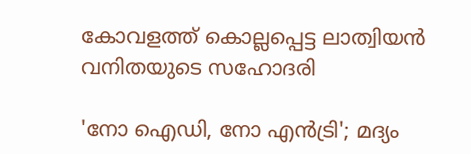കോവളത്ത് കൊല്ലപ്പെട്ട ലാത്വിയന്‍ വനിതയുടെ സഹോദരി

'നോ ഐഡി, നോ എന്‍ട്രി'; മദ്യം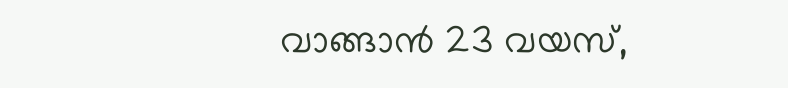വാങ്ങാന്‍ 23 വയസ്,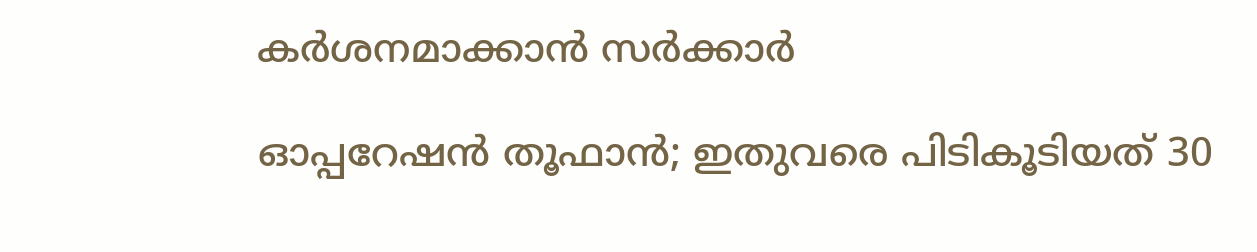കര്‍ശനമാക്കാന്‍ സര്‍ക്കാര്‍

ഓപ്പറേഷന്‍ തൂഫാന്‍; ഇതുവരെ പിടികൂടിയത് 30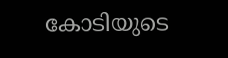കോടിയുടെ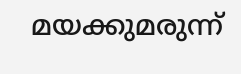മയക്കുമരുന്ന്‌